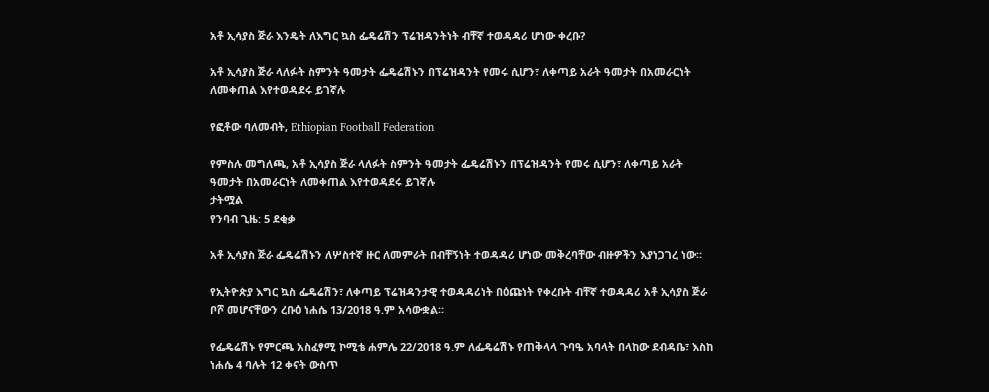አቶ ኢሳያስ ጅራ እንዴት ለእግር ኳስ ፌዴሬሽን ፕሬዝዳንትነት ብቸኛ ተወዳዳሪ ሆነው ቀረቡ?

አቶ ኢሳያስ ጅራ ላለፉት ስምንት ዓመታት ፌዴሬሽኑን በፕሬዝዳንት የመሩ ሲሆን፣ ለቀጣይ አራት ዓመታት በአመራርነት ለመቀጠል እየተወዳደሩ ይገኛሉ

የፎቶው ባለመብት, Ethiopian Football Federation

የምስሉ መግለጫ, አቶ ኢሳያስ ጅራ ላለፉት ስምንት ዓመታት ፌዴሬሽኑን በፕሬዝዳንት የመሩ ሲሆን፣ ለቀጣይ አራት ዓመታት በአመራርነት ለመቀጠል እየተወዳደሩ ይገኛሉ
ታትሟል
የንባብ ጊዜ: 5 ደቂቃ

አቶ ኢሳያስ ጅራ ፌዴሬሽኑን ለሦስተኛ ዙር ለመምራት በብቸኝነት ተወዳዳሪ ሆነው መቅረባቸው ብዙዎችን እያነጋገረ ነው።

የኢትዮጵያ እግር ኳስ ፌዴሬሽን፣ ለቀጣይ ፕሬዝዳንታዊ ተወዳዳሪነት በዕጩነት የቀረቡት ብቸኛ ተወዳዳሪ አቶ ኢሳያስ ጅራ ቦሾ መሆናቸውን ረቡዕ ነሐሴ 13/2018 ዓ.ም አሳውቋል።

የፌዴሬሽኑ የምርጫ አስፈፃሚ ኮሚቴ ሐምሌ 22/2018 ዓ.ም ለፌዴሬሽኑ የጠቅላላ ጉባዔ አባላት በላከው ደብዳቤ፣ እስከ ነሐሴ 4 ባሉት 12 ቀናት ውስጥ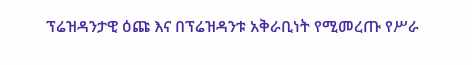ፕሬዝዳንታዊ ዕጩ እና በፕሬዝዳንቱ አቅራቢነት የሚመረጡ የሥራ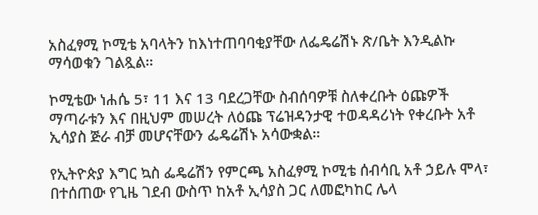አስፈፃሚ ኮሚቴ አባላትን ከእነተጠባባቂያቸው ለፌዴሬሽኑ ጽ/ቤት እንዲልኩ ማሳወቁን ገልጿል።

ኮሚቴው ነሐሴ 5፣ 11 እና 13 ባደረጋቸው ስብሰባዎቹ ስለቀረቡት ዕጩዎች ማጣራቱን እና በዚህም መሠረት ለዕጩ ፕሬዝዳንታዊ ተወዳዳሪነት የቀረቡት አቶ ኢሳያስ ጅራ ብቻ መሆናቸውን ፌዴሬሽኑ አሳውቋል።

የኢትዮጵያ እግር ኳስ ፌዴሬሽን የምርጫ አስፈፃሚ ኮሚቴ ሰብሳቢ አቶ ኃይሉ ሞላ፣ በተሰጠው የጊዜ ገደብ ውስጥ ከአቶ ኢሳያስ ጋር ለመፎካከር ሌላ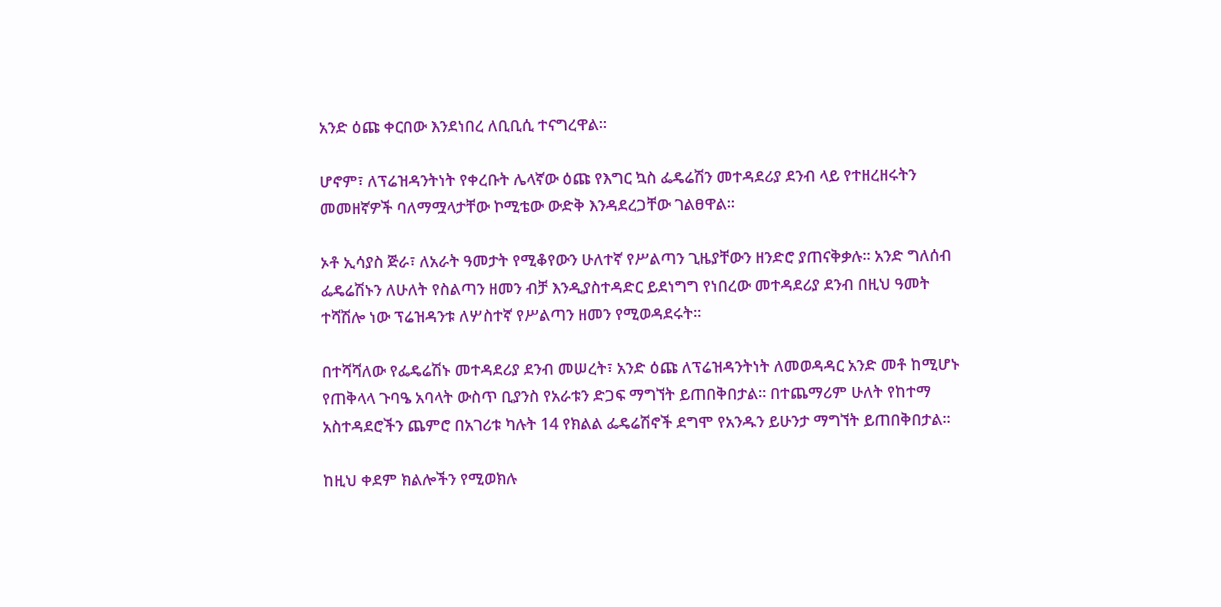አንድ ዕጩ ቀርበው እንደነበረ ለቢቢሲ ተናግረዋል።

ሆኖም፣ ለፕሬዝዳንትነት የቀረቡት ሌላኛው ዕጩ የእግር ኳስ ፌዴሬሽን መተዳደሪያ ደንብ ላይ የተዘረዘሩትን መመዘኛዎች ባለማሟላታቸው ኮሚቴው ውድቅ እንዳደረጋቸው ገልፀዋል።

ኦቶ ኢሳያስ ጅራ፣ ለአራት ዓመታት የሚቆየውን ሁለተኛ የሥልጣን ጊዜያቸውን ዘንድሮ ያጠናቅቃሉ። አንድ ግለሰብ ፌዴሬሽኑን ለሁለት የስልጣን ዘመን ብቻ እንዲያስተዳድር ይደነግግ የነበረው መተዳደሪያ ደንብ በዚህ ዓመት ተሻሽሎ ነው ፕሬዝዳንቱ ለሦስተኛ የሥልጣን ዘመን የሚወዳደሩት።

በተሻሻለው የፌዴሬሽኑ መተዳደሪያ ደንብ መሠረት፣ አንድ ዕጩ ለፕሬዝዳንትነት ለመወዳዳር አንድ መቶ ከሚሆኑ የጠቅላላ ጉባዔ አባላት ውስጥ ቢያንስ የአራቱን ድጋፍ ማግኘት ይጠበቅበታል። በተጨማሪም ሁለት የከተማ አስተዳደሮችን ጨምሮ በአገሪቱ ካሉት 14 የክልል ፌዴሬሽኖች ደግሞ የአንዱን ይሁንታ ማግኘት ይጠበቅበታል።

ከዚህ ቀደም ክልሎችን የሚወክሉ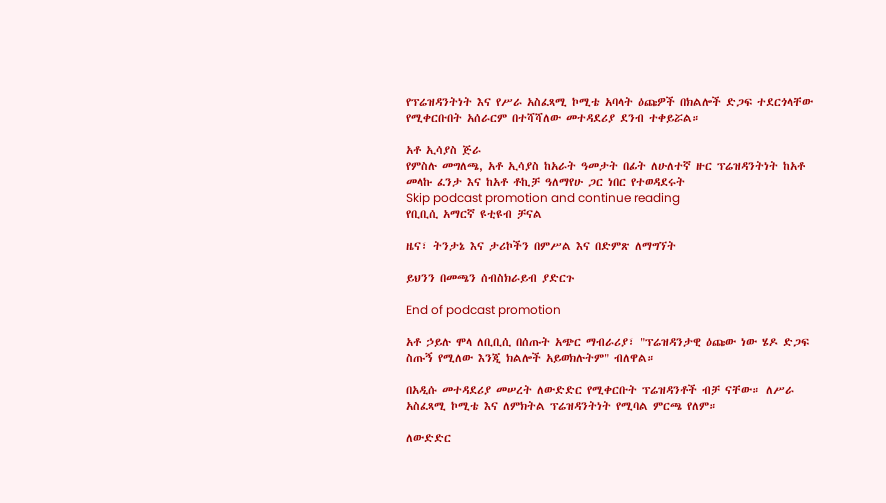የፕሬዝዳንትነት እና የሥራ አስፈጻሚ ኮሚቴ አባላት ዕጩዎች በክልሎች ድጋፍ ተደርጎላቸው የሚቀርቡበት አሰራርም በተሻሻለው መተዳደሪያ ደንብ ተቀይሯል።

አቶ ኢሳያስ ጅራ
የምስሉ መግለጫ, አቶ ኢሳያስ ከአራት ዓመታት በፊት ለሁለተኛ ዙር ፕሬዝዳንትነት ከአቶ መላኩ ፈንታ እና ከአቶ ቶኪቻ ዓለማየሁ ጋር ነበር የተወዳደሩት
Skip podcast promotion and continue reading
የቢቢሲ አማርኛ ዩቲዩብ ቻናል

ዜና፣ ትንታኔ እና ታሪኮችን በምሥል እና በድምጽ ለማግኘት

ይህንን በመጫን ሰብስክራይብ ያድርጉ

End of podcast promotion

አቶ ኃይሉ ሞላ ለቢቢሲ በሰጡት አጭር ማብራሪያ፣ "ፕሬዝዳንታዊ ዕጩው ነው ሄዶ ድጋፍ ስጡኝ የሚለው እንጂ ክልሎች አይወክሉትም" ብለዋል።

በአዲሱ መተዳደሪያ መሠረት ለውድድር የሚቀርቡት ፕሬዝዳንቶች ብቻ ናቸው። ለሥራ አስፈጻሚ ኮሚቴ እና ለምክትል ፕሬዝዳንትነት የሚባል ምርጫ የለም።

ለውድድር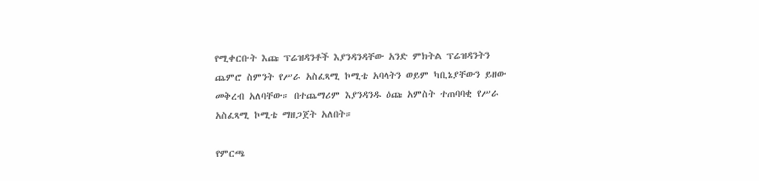የሚቀርቡት እጩ ፕሬዝዳንቶች እያንዳንዳቸው አንድ ምክትል ፕሬዝዳንትን ጨምሮ ስምንት የሥራ አስፈጻሚ ኮሚቴ አባላትን ወይም ካቢኔያቸውን ይዘው መቅረብ አለባቸው። በተጨማሪም እያንዳንዱ ዕጩ አምስት ተጠባባቂ የሥራ አስፈጻሚ ኮሚቴ ማዘጋጀት አለበት።

የምርጫ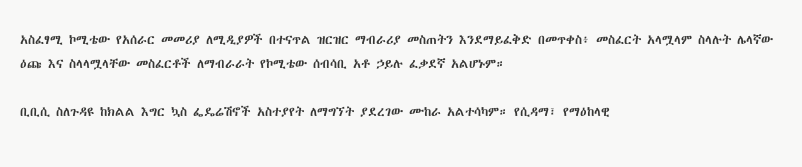አስፈፃሚ ኮሚቴው የአሰራር መመሪያ ለሚዲያዎች በተናጥል ዝርዝር ማብራሪያ መስጠትን እንደማይፈቅድ በመጥቀስ፥ መስፈርት አላሟላም ስላሉት ሌላኛው ዕጩ እና ስላላሟላቸው መስፈርቶች ለማብራራት የኮሚቴው ሰብሳቢ አቶ ኃይሉ ፈቃደኛ አልሆኑም።

ቢቢሲ ስለጉዳዩ ከክልል እግር ኳስ ፌዴሬሽኖች አስተያየት ለማግኘት ያደረገው ሙከራ አልተሳካም። የሲዳማ፣ የማዕከላዊ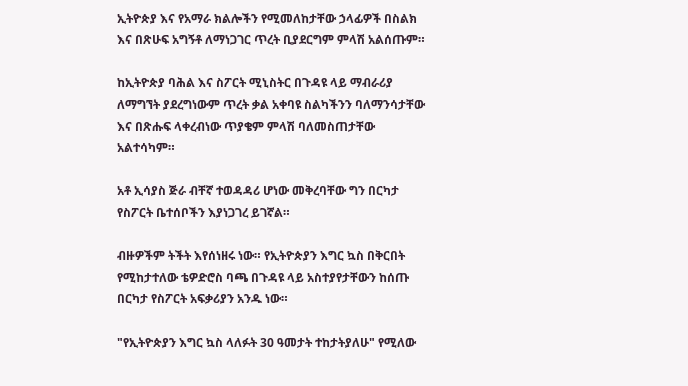ኢትዮጵያ እና የአማራ ክልሎችን የሚመለከታቸው ኃላፊዎች በስልክ እና በጽሁፍ አግኝቶ ለማነጋገር ጥረት ቢያደርግም ምላሽ አልሰጡም።

ከኢትዮጵያ ባሕል እና ስፖርት ሚኒስትር በጉዳዩ ላይ ማብራሪያ ለማግኘት ያደረግነውም ጥረት ቃል አቀባዩ ስልካችንን ባለማንሳታቸው እና በጽሑፍ ላቀረብነው ጥያቄም ምላሽ ባለመስጠታቸው አልተሳካም።

አቶ ኢሳያስ ጅራ ብቸኛ ተወዳዳሪ ሆነው መቅረባቸው ግን በርካታ የስፖርት ቤተሰቦችን እያነጋገረ ይገኛል።

ብዙዎችም ትችት እየሰነዘሩ ነው። የኢትዮጵያን እግር ኳስ በቅርበት የሚከታተለው ቴዎድሮስ ባጫ በጉዳዩ ላይ አስተያየታቸውን ከሰጡ በርካታ የስፖርት አፍቃሪያን አንዱ ነው።

"የኢትዮጵያን እግር ኳስ ላለፉት 30 ዓመታት ተከታትያለሁ" የሚለው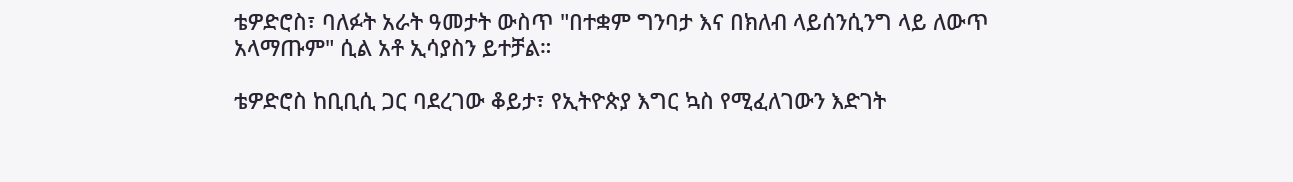ቴዎድሮስ፣ ባለፉት አራት ዓመታት ውስጥ "በተቋም ግንባታ እና በክለብ ላይሰንሲንግ ላይ ለውጥ አላማጡም" ሲል አቶ ኢሳያስን ይተቻል።

ቴዎድሮስ ከቢቢሲ ጋር ባደረገው ቆይታ፣ የኢትዮጵያ እግር ኳስ የሚፈለገውን እድገት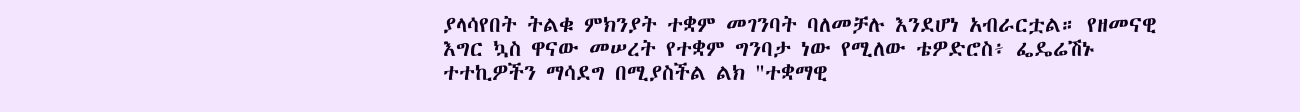ያላሳየበት ትልቁ ምክንያት ተቋም መገንባት ባለመቻሉ እንደሆነ አብራርቷል። የዘመናዊ እግር ኳስ ዋናው መሠረት የተቋም ግንባታ ነው የሚለው ቴዎድሮስ፥ ፌዴሬሽኑ ተተኪዎችን ማሳደግ በሚያስችል ልክ "ተቋማዊ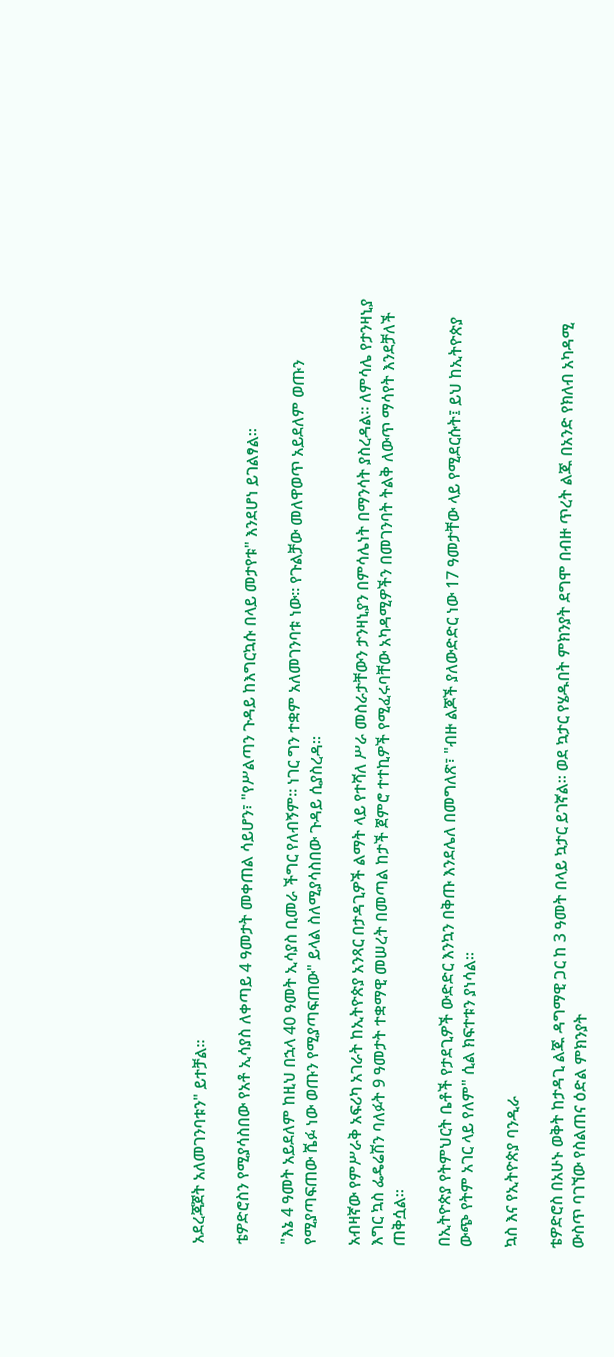አደረጃጀት አለመገንባቱን" ይተቻል።

ቴዎድሮስን የሚያሳስበው የአቶ ኢሳያስ ለቀጣይ 4 ዓመታት መቀጠል ሳይሆን፣ "የሥልጣን ጉዳይ ከእግርኳሱ በላይ መታየቱ" እንደሆነ ይገልፃል።

"እኔ 4 ዓመት አይደለም ከዚህ በኋላ 40 ዓመት ኢሳያስ ቢመራ ችግር የለብኝም። ነገር ግን ተቋም አለመገንባቱ ነው። የጉልቻው መለዋወጥ አይደለም ወጡን የሚያጣፍጠው ሼፉ ነው ወጡን የሚያጣፍጠው" ይላል ስለሚያሳስበው ጉዳይ ሲያስረዳ።

አብዛኛው የምሥራቅ አፍሪካ አገራት ከኢትዮጵያ አንጻር በታዳጊዎች ልማት ላይ የተሻለ ሥራ መስራታቸውን ታንዛኒያን በምሳሌነት በማንሳት ያስረዳል። ለምሳሌ የታንዛኒያ እግር ኳስ ፌዴሬሽን ባለፉት 9 ዓመታት ተቋማዊ መሠረት በመጣል ከታች ጀምሮ ተተኪዎች የሚፈሩባቸው አካዳሚዎችን በመገንባት ትልቅ ለውጥ ማሳየት እንደቻለች ጠቅሷል።

በኢትዮጵያ የትምህርት ቤቶች የታደጊዎች ውድድር እንኳን በቅጡ እንደሌለ በመግለጽ፣ "ብዙ ልጆች ያለውድድር ነው 17 ዓመታቸው ላይ የሚደርሱት፤ ይህ ከኢትዮጵያ ውጭ የትም አገር ላይ የለም" ሲል ክፍተቱን ያነሳል።

ኳስ እና የኢትዮጵያ ባንዲራ

ቴዎድሮስ በአሁኑ ወቅት ከታዳጊ ልጁ ዳግማዊ ጋር ከ 3 ዓመት በላይ ኳታር ይገኛል። ወደ ኳታር የሄዱበት ምክንያት ደግሞ በብዙ ጥረት ልጁ በአንድ የክለብ አካዳሚ ውስጥ ባገኘው የስልጠና ዕድል ምክንያት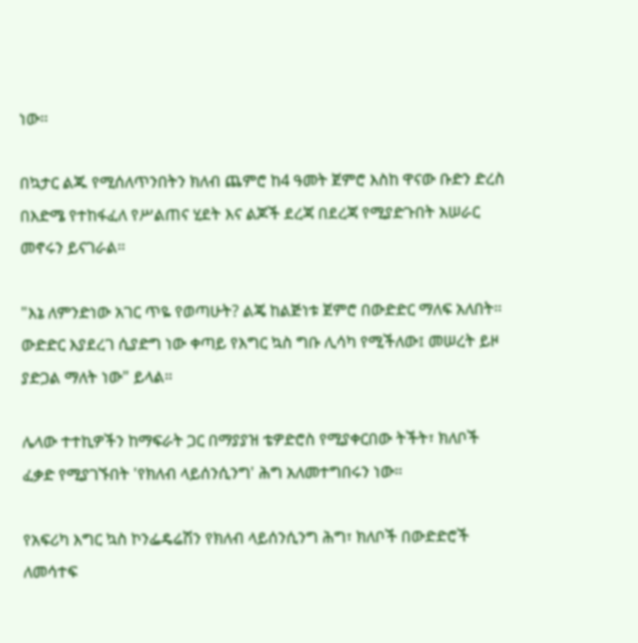ነው።

በኳታር ልጁ የሚሰለጥንበትን ክለብ ጨምሮ ከ4 ዓመት ጀምሮ እስከ ዋናው ቡድን ድረስ በእድሜ የተከፋፈለ የሥልጠና ሂደት እና ልጆች ደረጃ በደረጃ የሚያድጉበት አሠራር መኖሩን ይናገራል።

"እኔ ለምንድነው አገር ጥዬ የወጣሁት? ልጄ ከልጅነቱ ጀምሮ በውድድር ማለፍ አለበት። ውድድር እያደረገ ሲያድግ ነው ቀጣይ የእግር ኳስ ግቡ ሊሳካ የሚችለው፤ መሠረት ይዞ ያድጋል ማለት ነው" ይላል።

ሌላው ተተኪዎችን ከማፍራት ጋር በማያያዝ ቴዎድሮስ የሚያቀርበው ትችት፣ ክለቦች ፈቃድ የሚያገኙበት 'የክለብ ላይሰንሲንግ' ሕግ አለመተግበሩን ነው።

የአፍሪካ እግር ኳስ ኮንፌዴሬሽን የክለብ ላይሰንሲንግ ሕግ፣ ክለቦች በውድድሮች ለመሳተፍ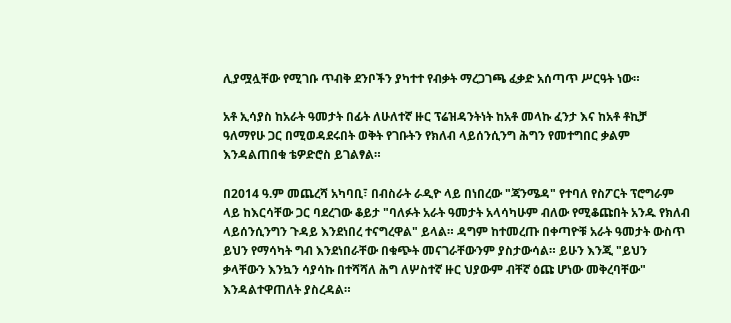ሊያሟሏቸው የሚገቡ ጥብቅ ደንቦችን ያካተተ የብቃት ማረጋገጫ ፈቃድ አሰጣጥ ሥርዓት ነው።

አቶ ኢሳያስ ከአራት ዓመታት በፊት ለሁለተኛ ዙር ፕሬዝዳንትነት ከአቶ መላኩ ፈንታ እና ከአቶ ቶኪቻ ዓለማየሁ ጋር በሚወዳደሩበት ወቅት የገቡትን የክለብ ላይሰንሲንግ ሕግን የመተግበር ቃልም እንዳልጠበቁ ቴዎድሮስ ይገልፃል።

በ2014 ዓ.ም መጨረሻ አካባቢ፣ በብስራት ራዲዮ ላይ በነበረው "ጃንሜዳ" የተባለ የስፖርት ፕሮግራም ላይ ከእርሳቸው ጋር ባደረገው ቆይታ "ባለፉት አራት ዓመታት አላሳካሁም ብለው የሚቆጩበት አንዱ የክለብ ላይሰንሲንግን ጉዳይ እንደነበረ ተናግረዋል" ይላል። ዳግም ከተመረጡ በቀጣዮቹ አራት ዓመታት ውስጥ ይህን የማሳካት ግብ እንደነበራቸው በቁጭት መናገራቸውንም ያስታውሳል። ይሁን እንጂ "ይህን ቃላቸውን እንኳን ሳያሳኩ በተሻሻለ ሕግ ለሦስተኛ ዙር ህያውም ብቸኛ ዕጩ ሆነው መቅረባቸው" እንዳልተዋጠለት ያስረዳል።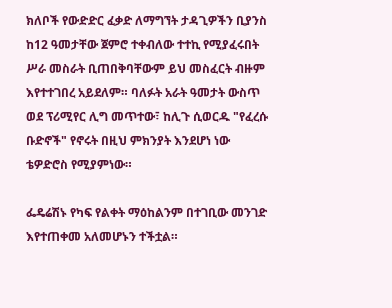ክለቦች የውድድር ፈቃድ ለማግኘት ታዳጊዎችን ቢያንስ ከ12 ዓመታቸው ጀምሮ ተቀብለው ተተኪ የሚያፈሩበት ሥራ መስራት ቢጠበቅባቸውም ይህ መስፈርት ብዙም እየተተገበረ አይደለም። ባለፉት አራት ዓመታት ውስጥ ወደ ፕሪሚየር ሊግ መጥተው፣ ከሊጉ ሲወርዱ "የፈረሱ ቡድኖች" የኖሩት በዚህ ምክንያት እንደሆነ ነው ቴዎድሮስ የሚያምነው።

ፌዴሬሽኑ የካፍ የልቀት ማዕከልንም በተገቢው መንገድ እየተጠቀመ አለመሆኑን ተችቷል።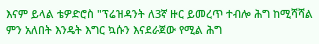እናም ይላል ቴዎድሮስ "ፕሬዝዳንት ለ3ኛ ዙር ይመረጥ ተብሎ ሕግ ከሚሻሻል ምን አለበት እንዴት እግር ኳሱን እናደራጀው የሚል ሕግ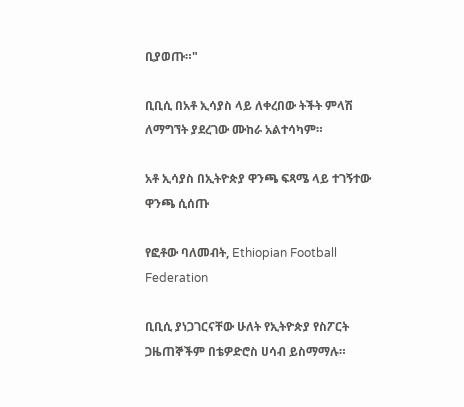ቢያወጡ።"

ቢቢሲ በአቶ ኢሳያስ ላይ ለቀረበው ትችት ምላሽ ለማግኘት ያደረገው ሙከራ አልተሳካም።

አቶ ኢሳያስ በኢትዮጵያ ዋንጫ ፍጻሜ ላይ ተገኝተው ዋንጫ ሲሰጡ

የፎቶው ባለመብት, Ethiopian Football Federation

ቢቢሲ ያነጋገርናቸው ሁለት የኢትዮጵያ የስፖርት ጋዜጠኞችም በቴዎድሮስ ሀሳብ ይስማማሉ።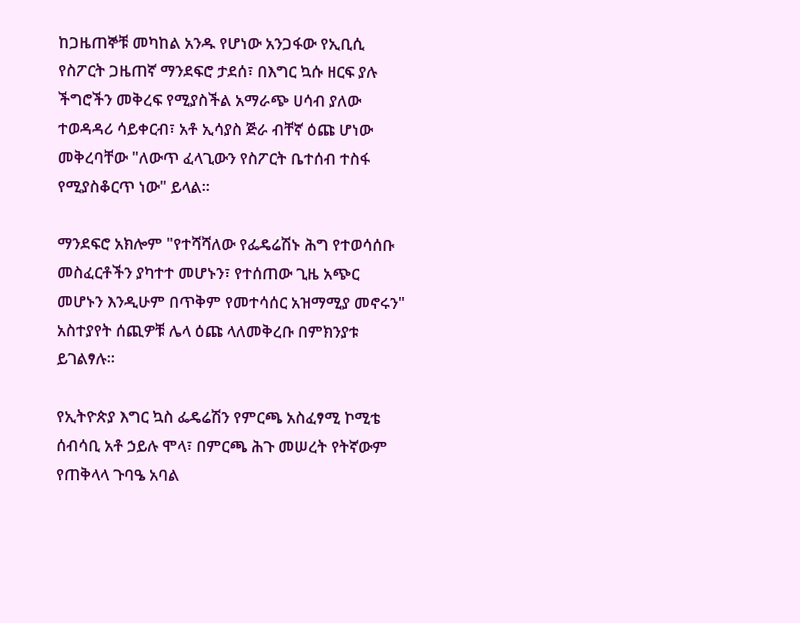ከጋዜጠኞቹ መካከል አንዱ የሆነው አንጋፋው የኢቢሲ የስፖርት ጋዜጠኛ ማንደፍሮ ታደሰ፣ በእግር ኳሱ ዘርፍ ያሉ ችግሮችን መቅረፍ የሚያስችል አማራጭ ሀሳብ ያለው ተወዳዳሪ ሳይቀርብ፣ አቶ ኢሳያስ ጅራ ብቸኛ ዕጩ ሆነው መቅረባቸው "ለውጥ ፈላጊውን የስፖርት ቤተሰብ ተስፋ የሚያስቆርጥ ነው" ይላል።

ማንደፍሮ አክሎም "የተሻሻለው የፌዴሬሽኑ ሕግ የተወሳሰቡ መስፈርቶችን ያካተተ መሆኑን፣ የተሰጠው ጊዜ አጭር መሆኑን እንዲሁም በጥቅም የመተሳሰር አዝማሚያ መኖሩን" አስተያየት ሰጪዎቹ ሌላ ዕጩ ላለመቅረቡ በምክንያቱ ይገልፃሉ።

የኢትዮጵያ እግር ኳስ ፌዴሬሽን የምርጫ አስፈፃሚ ኮሚቴ ሰብሳቢ አቶ ኃይሉ ሞላ፣ በምርጫ ሕጉ መሠረት የትኛውም የጠቅላላ ጉባዔ አባል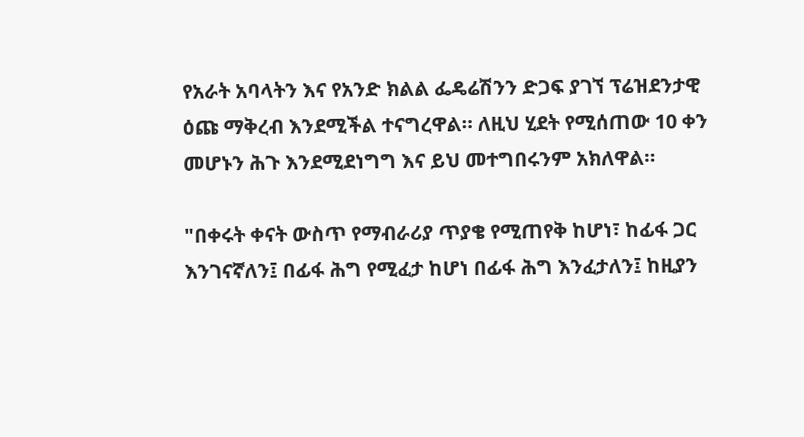የአራት አባላትን እና የአንድ ክልል ፌዴሬሽንን ድጋፍ ያገኘ ፕሬዝደንታዊ ዕጩ ማቅረብ እንደሚችል ተናግረዋል። ለዚህ ሂደት የሚሰጠው 10 ቀን መሆኑን ሕጉ እንደሚደነግግ እና ይህ መተግበሩንም አክለዋል።

"በቀሩት ቀናት ውስጥ የማብራሪያ ጥያቄ የሚጠየቅ ከሆነ፣ ከፊፋ ጋር እንገናኛለን፤ በፊፋ ሕግ የሚፈታ ከሆነ በፊፋ ሕግ እንፈታለን፤ ከዚያን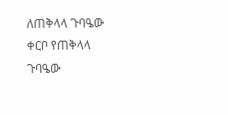ለጠቅላላ ጉባዔው ቀርቦ የጠቅላላ ጉባዔው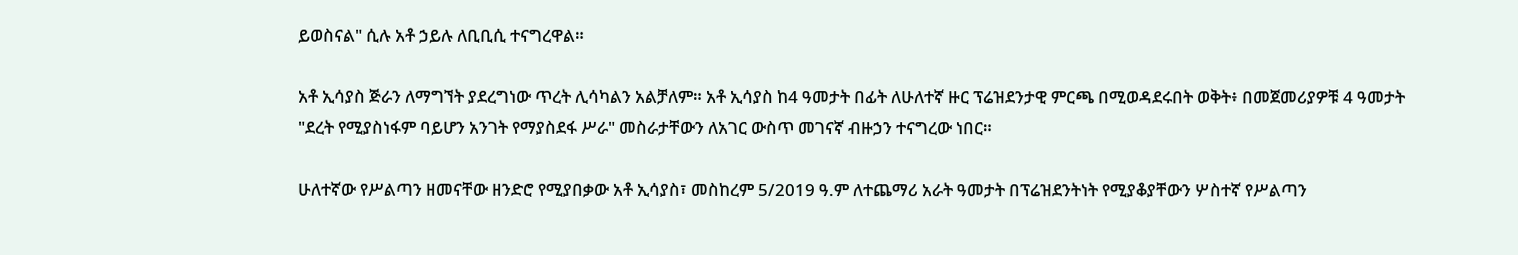ይወስናል" ሲሉ አቶ ኃይሉ ለቢቢሲ ተናግረዋል።

አቶ ኢሳያስ ጅራን ለማግኘት ያደረግነው ጥረት ሊሳካልን አልቻለም። አቶ ኢሳያስ ከ4 ዓመታት በፊት ለሁለተኛ ዙር ፕሬዝደንታዊ ምርጫ በሚወዳደሩበት ወቅት፥ በመጀመሪያዎቹ 4 ዓመታት "ደረት የሚያስነፋም ባይሆን አንገት የማያስደፋ ሥራ" መስራታቸውን ለአገር ውስጥ መገናኛ ብዙኃን ተናግረው ነበር።

ሁለተኛው የሥልጣን ዘመናቸው ዘንድሮ የሚያበቃው አቶ ኢሳያስ፣ መስከረም 5/2019 ዓ.ም ለተጨማሪ አራት ዓመታት በፕሬዝደንትነት የሚያቆያቸውን ሦስተኛ የሥልጣን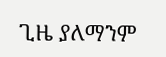ጊዜ ያለማንም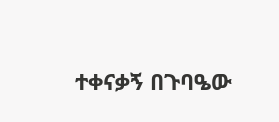ተቀናቃኝ በጉባዔው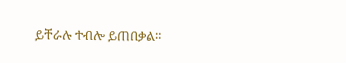ይቸራሉ ተብሎ ይጠበቃል።